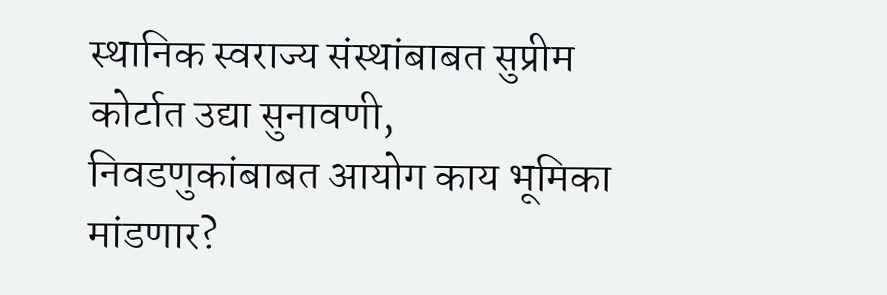स्थानिक स्वराज्य संस्थांबाबत सुप्रीम कोर्टात उद्या सुनावणी, निवडणुकांबाबत आयोग काय भूमिका मांडणार?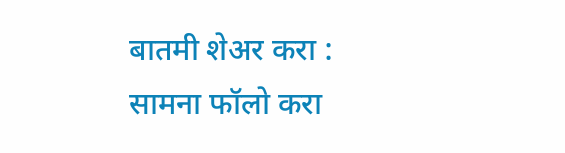बातमी शेअर करा :
सामना फॉलो करा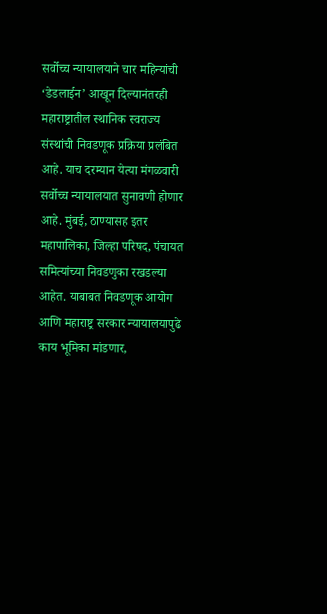सर्वोच्च न्यायालयाने चार महिन्यांची ‘डेडलाईन’ आखून दिल्यानंतरही महाराष्ट्रातील स्थानिक स्वराज्य संस्थांची निवडणूक प्रक्रिया प्रलंबित आहे. याच दरम्यान येत्या मंगळवारी सर्वोच्च न्यायालयात सुनावणी होणार आहे. मुंबई, ठाण्यासह इतर महापालिका, जिल्हा परिषद, पंचायत समित्यांच्या निवडणुका रखडल्या आहेत. याबाबत निवडणूक आयोग आणि महाराष्ट्र सरकार न्यायालयापुढे काय भूमिका मांडणार,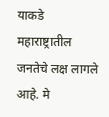याकडे महाराष्ट्रातील जनतेचे लक्ष लागले आहे. मे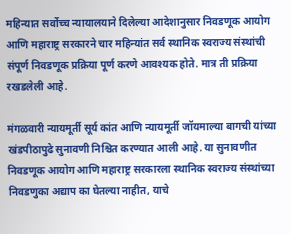महिन्यात सर्वोच्च न्यायालयाने दिलेल्या आदेशानुसार निवडणूक आयोग आणि महाराष्ट्र सरकारने चार महिन्यांत सर्व स्थानिक स्वराज्य संस्थांची संपूर्ण निवडणूक प्रक्रिया पूर्ण करणे आवश्यक होते. मात्र ती प्रक्रिया रखडलेली आहे.

मंगळवारी न्यायमूर्ती सूर्य कांत आणि न्यायमूर्ती जॉयमाल्या बागची यांच्या खंडपीठापुढे सुनावणी निश्चित करण्यात आली आहे. या सुनावणीत निवडणूक आयोग आणि महाराष्ट्र सरकारला स्थानिक स्वराज्य संस्थांच्या निवडणुका अद्याप का घेतल्या नाहीत, याचे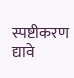स्पष्टीकरण द्यावे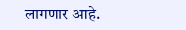लागणार आहे.